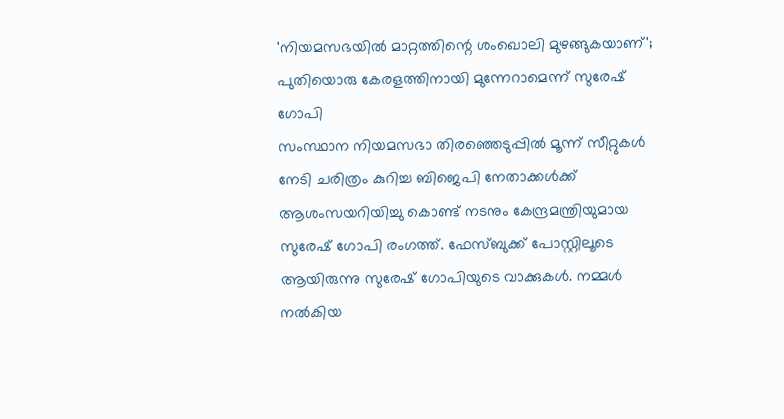'നിയമസഭയിൽ മാറ്റത്തിന്റെ ശംഖൊലി മുഴങ്ങുകയാണ്'; പുതിയൊരു കേരളത്തിനായി മുന്നേറാമെന്ന് സുരേഷ് ഗോപി
സംസ്ഥാന നിയമസഭാ തിരഞ്ഞെടുപ്പിൽ മൂന്ന് സീറ്റുകൾ നേടി ചരിത്രം കുറിച്ച ബിജെപി നേതാക്കൾക്ക് ആശംസയറിയിച്ചു കൊണ്ട് നടനും കേന്ദ്രമന്ത്രിയുമായ സുരേഷ് ഗോപി രംഗത്ത്. ഫേസ്ബുക്ക് പോസ്റ്റിലൂടെ ആയിരുന്നു സുരേഷ് ഗോപിയുടെ വാക്കുകൾ. നമ്മൾ നൽകിയ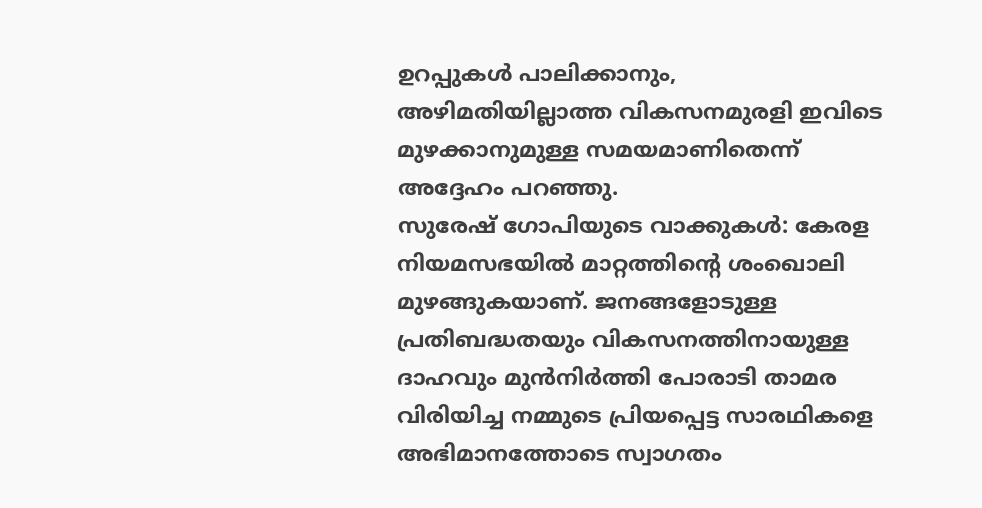ഉറപ്പുകൾ പാലിക്കാനും, അഴിമതിയില്ലാത്ത വികസനമുരളി ഇവിടെ മുഴക്കാനുമുള്ള സമയമാണിതെന്ന് അദ്ദേഹം പറഞ്ഞു.
സുരേഷ് ഗോപിയുടെ വാക്കുകൾ: കേരള നിയമസഭയിൽ മാറ്റത്തിന്റെ ശംഖൊലി മുഴങ്ങുകയാണ്. ജനങ്ങളോടുള്ള പ്രതിബദ്ധതയും വികസനത്തിനായുള്ള ദാഹവും മുൻനിർത്തി പോരാടി താമര വിരിയിച്ച നമ്മുടെ പ്രിയപ്പെട്ട സാരഥികളെ അഭിമാനത്തോടെ സ്വാഗതം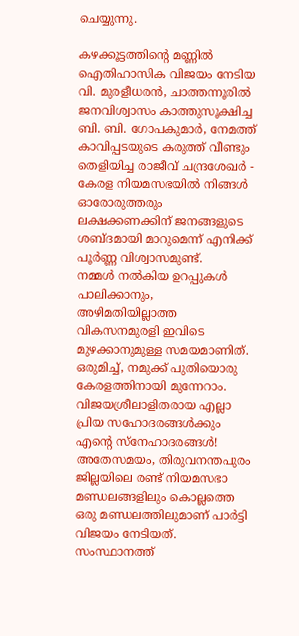ചെയ്യുന്നു.

കഴക്കൂട്ടത്തിന്റെ മണ്ണിൽ ഐതിഹാസിക വിജയം നേടിയ വി. മുരളീധരൻ, ചാത്തന്നൂരിൽ ജനവിശ്വാസം കാത്തുസൂക്ഷിച്ച ബി. ബി. ഗോപകുമാർ, നേമത്ത് കാവിപ്പടയുടെ കരുത്ത് വീണ്ടും തെളിയിച്ച രാജീവ് ചന്ദ്രശേഖർ - കേരള നിയമസഭയിൽ നിങ്ങൾ ഓരോരുത്തരും ലക്ഷക്കണക്കിന് ജനങ്ങളുടെ ശബ്ദമായി മാറുമെന്ന് എനിക്ക് പൂർണ്ണ വിശ്വാസമുണ്ട്.
നമ്മൾ നൽകിയ ഉറപ്പുകൾ പാലിക്കാനും, അഴിമതിയില്ലാത്ത വികസനമുരളി ഇവിടെ മുഴക്കാനുമുള്ള സമയമാണിത്. ഒരുമിച്ച്, നമുക്ക് പുതിയൊരു കേരളത്തിനായി മുന്നേറാം.
വിജയശ്രീലാളിതരായ എല്ലാ പ്രിയ സഹോദരങ്ങൾക്കും എന്റെ സ്നേഹാദരങ്ങൾ!
അതേസമയം, തിരുവനന്തപുരം ജില്ലയിലെ രണ്ട് നിയമസഭാ മണ്ഡലങ്ങളിലും കൊല്ലത്തെ ഒരു മണ്ഡലത്തിലുമാണ് പാർട്ടി വിജയം നേടിയത്. സംസ്ഥാനത്ത്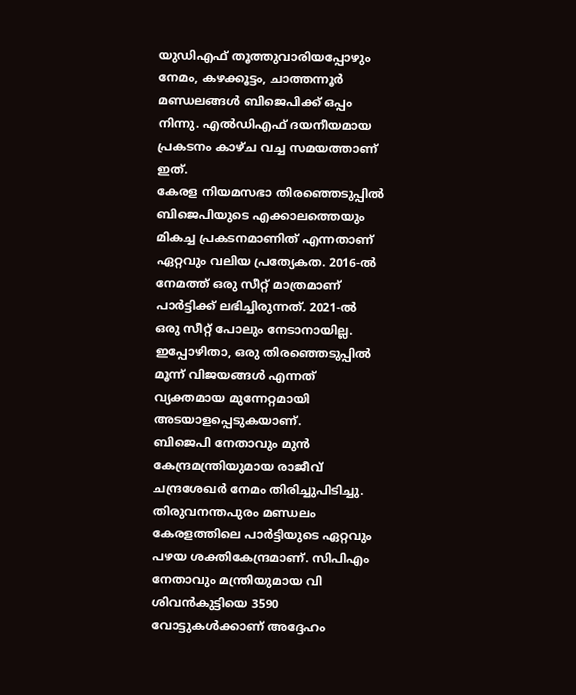യുഡിഎഫ് തൂത്തുവാരിയപ്പോഴും നേമം, കഴക്കൂട്ടം, ചാത്തന്നൂർ മണ്ഡലങ്ങൾ ബിജെപിക്ക് ഒപ്പം നിന്നു. എൽഡിഎഫ് ദയനീയമായ പ്രകടനം കാഴ്ച വച്ച സമയത്താണ് ഇത്.
കേരള നിയമസഭാ തിരഞ്ഞെടുപ്പിൽ ബിജെപിയുടെ എക്കാലത്തെയും മികച്ച പ്രകടനമാണിത് എന്നതാണ് ഏറ്റവും വലിയ പ്രത്യേകത. 2016-ൽ നേമത്ത് ഒരു സീറ്റ് മാത്രമാണ് പാർട്ടിക്ക് ലഭിച്ചിരുന്നത്. 2021-ൽ ഒരു സീറ്റ് പോലും നേടാനായില്ല. ഇപ്പോഴിതാ, ഒരു തിരഞ്ഞെടുപ്പിൽ മൂന്ന് വിജയങ്ങൾ എന്നത് വ്യക്തമായ മുന്നേറ്റമായി അടയാളപ്പെടുകയാണ്.
ബിജെപി നേതാവും മുൻ കേന്ദ്രമന്ത്രിയുമായ രാജീവ് ചന്ദ്രശേഖർ നേമം തിരിച്ചുപിടിച്ചു. തിരുവനന്തപുരം മണ്ഡലം കേരളത്തിലെ പാർട്ടിയുടെ ഏറ്റവും പഴയ ശക്തികേന്ദ്രമാണ്. സിപിഎം നേതാവും മന്ത്രിയുമായ വി ശിവൻകുട്ടിയെ 3590 വോട്ടുകൾക്കാണ് അദ്ദേഹം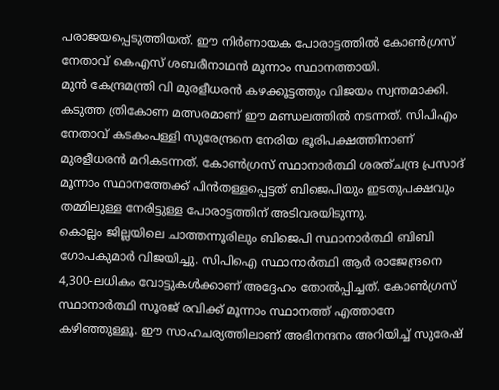പരാജയപ്പെടുത്തിയത്. ഈ നിർണായക പോരാട്ടത്തിൽ കോൺഗ്രസ് നേതാവ് കെഎസ് ശബരീനാഥൻ മൂന്നാം സ്ഥാനത്തായി.
മുൻ കേന്ദ്രമന്ത്രി വി മുരളീധരൻ കഴക്കൂട്ടത്തും വിജയം സ്വന്തമാക്കി. കടുത്ത ത്രികോണ മത്സരമാണ് ഈ മണ്ഡലത്തിൽ നടന്നത്. സിപിഎം നേതാവ് കടകംപള്ളി സുരേന്ദ്രനെ നേരിയ ഭൂരിപക്ഷത്തിനാണ് മുരളീധരൻ മറികടന്നത്. കോൺഗ്രസ് സ്ഥാനാർത്ഥി ശരത്ചന്ദ്ര പ്രസാദ് മൂന്നാം സ്ഥാനത്തേക്ക് പിൻതള്ളപ്പെട്ടത് ബിജെപിയും ഇടതുപക്ഷവും തമ്മിലുള്ള നേരിട്ടുള്ള പോരാട്ടത്തിന് അടിവരയിടുന്നു.
കൊല്ലം ജില്ലയിലെ ചാത്തന്നൂരിലും ബിജെപി സ്ഥാനാർത്ഥി ബിബി ഗോപകുമാർ വിജയിച്ചു. സിപിഐ സ്ഥാനാർത്ഥി ആർ രാജേന്ദ്രനെ 4,300-ലധികം വോട്ടുകൾക്കാണ് അദ്ദേഹം തോൽപ്പിച്ചത്. കോൺഗ്രസ് സ്ഥാനാർത്ഥി സൂരജ് രവിക്ക് മൂന്നാം സ്ഥാനത്ത് എത്താനേ കഴിഞ്ഞുള്ളൂ. ഈ സാഹചര്യത്തിലാണ് അഭിനന്ദനം അറിയിച്ച് സുരേഷ്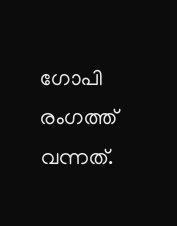ഗോപി രംഗത്ത് വന്നത്.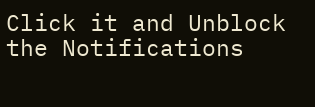Click it and Unblock the Notifications